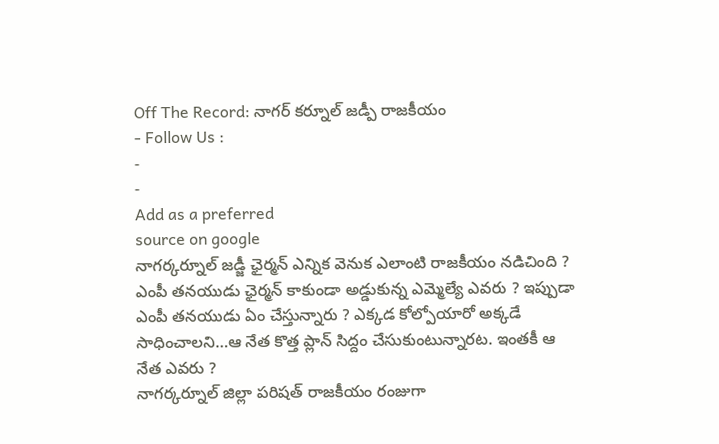Off The Record: నాగర్ కర్నూల్ జడ్పీ రాజకీయం
- Follow Us :
-
-
Add as a preferred
source on google
నాగర్కర్నూల్ జడ్జీ ఛైర్మన్ ఎన్నిక వెనుక ఎలాంటి రాజకీయం నడిచింది ? ఎంపీ తనయుడు ఛైర్మన్ కాకుండా అడ్డుకున్న ఎమ్మెల్యే ఎవరు ? ఇప్పుడా ఎంపీ తనయుడు ఏం చేస్తున్నారు ? ఎక్కడ కోల్పోయారో అక్కడే సాధించాలని…ఆ నేత కొత్త ప్లాన్ సిద్దం చేసుకుంటున్నారట. ఇంతకీ ఆ నేత ఎవరు ?
నాగర్కర్నూల్ జిల్లా పరిషత్ రాజకీయం రంజుగా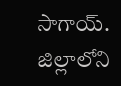సాగాయ్. జిల్లాలోని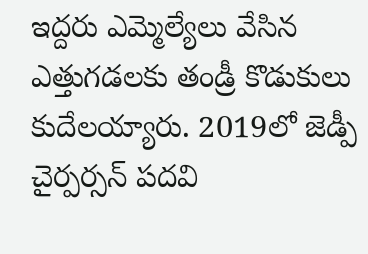ఇద్దరు ఎమ్మెల్యేలు వేసిన ఎత్తుగడలకు తండ్రీ కొడుకులు కుదేలయ్యారు. 2019లో జెడ్పీ చైర్పర్సన్ పదవి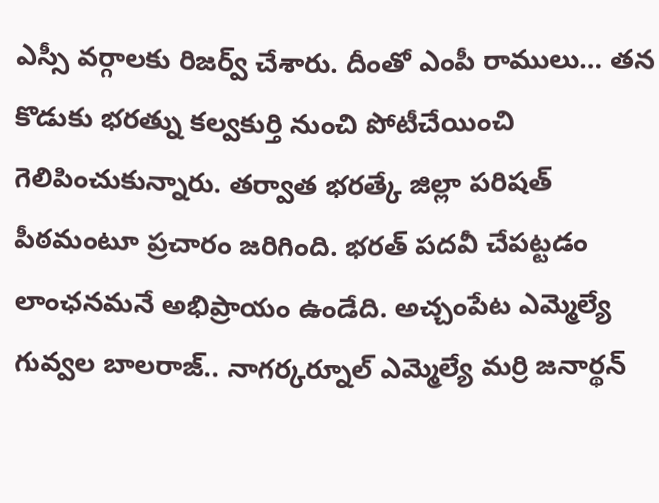ఎస్సీ వర్గాలకు రిజర్వ్ చేశారు. దీంతో ఎంపీ రాములు… తన కొడుకు భరత్ను కల్వకుర్తి నుంచి పోటీచేయించి గెలిపించుకున్నారు. తర్వాత భరత్కే జిల్లా పరిషత్ పీఠమంటూ ప్రచారం జరిగింది. భరత్ పదవీ చేపట్టడం లాంఛనమనే అభిప్రాయం ఉండేది. అచ్చంపేట ఎమ్మెల్యే గువ్వల బాలరాజ్.. నాగర్కర్నూల్ ఎమ్మెల్యే మర్రి జనార్థన్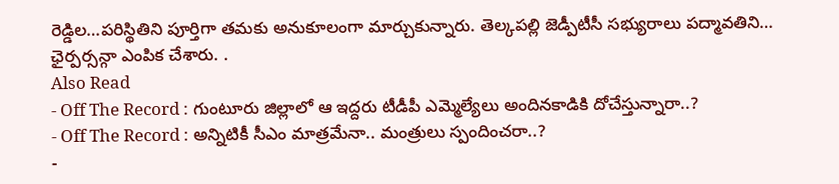రెడ్డిల…పరిస్థితిని పూర్తిగా తమకు అనుకూలంగా మార్చుకున్నారు. తెల్కపల్లి జెడ్పీటీసీ సభ్యురాలు పద్మావతిని… ఛైర్పర్సన్గా ఎంపిక చేశారు. .
Also Read
- Off The Record : గుంటూరు జిల్లాలో ఆ ఇద్దరు టీడీపీ ఎమ్మెల్యేలు అందినకాడికి దోచేస్తున్నారా..?
- Off The Record : అన్నిటికీ సీఎం మాత్రమేనా.. మంత్రులు స్పందించరా..?
-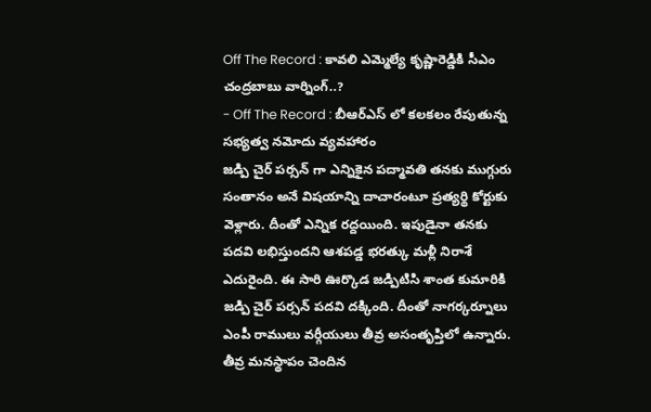Off The Record : కావలి ఎమ్మెల్యే కృష్ణారెడ్డికి సీఎం చంద్రబాబు వార్నింగ్..?
- Off The Record : బీఆర్ఎస్ లో కలకలం రేపుతున్న సభ్యత్వ నమోదు వ్యవహారం
జడ్పి చైర్ పర్సన్ గా ఎన్నికైన పద్మావతి తనకు ముగ్గురు సంతానం అనే విషయాన్ని దాచారంటూ ప్రత్యర్థి కోర్టుకు వెళ్లారు. దీంతో ఎన్నిక రద్దయింది. ఇపుడైనా తనకు పదవి లభిస్తుందని ఆశపడ్డ భరత్కు మళ్లీ నిరాశే ఎదురైంది. ఈ సారి ఊర్కొడ జడ్పిటిసి శాంత కుమారికి జడ్పి చైర్ పర్సన్ పదవి దక్కింది. దీంతో నాగర్కర్నూలు ఎంపీ రాములు వర్గీయులు తీవ్ర అసంతృప్తిలో ఉన్నారు. తీవ్ర మనస్థాపం చెందిన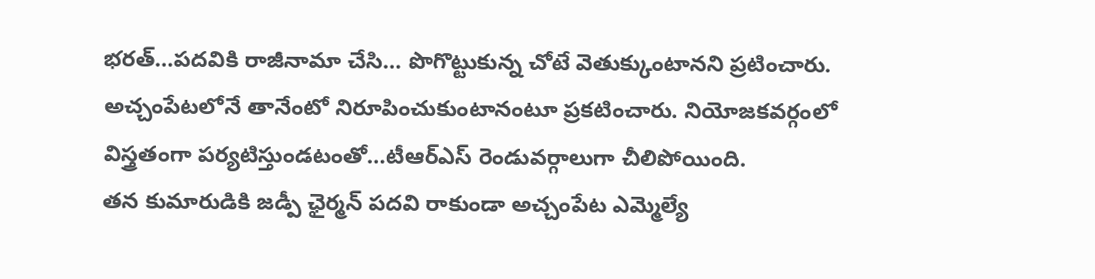భరత్…పదవికి రాజీనామా చేసి… పొగొట్టుకున్న చోటే వెతుక్కుంటానని ప్రటించారు. అచ్చంపేటలోనే తానేంటో నిరూపించుకుంటానంటూ ప్రకటించారు. నియోజకవర్గంలో విస్త్రతంగా పర్యటిస్తుండటంతో…టీఆర్ఎస్ రెండువర్గాలుగా చీలిపోయింది.
తన కుమారుడికి జడ్పీ ఛైర్మన్ పదవి రాకుండా అచ్చంపేట ఎమ్మెల్యే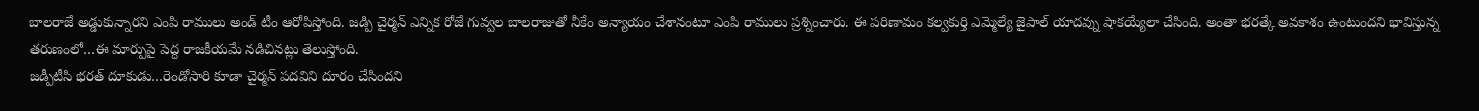బాలరాజే అడ్డుకున్నారని ఎంపి రాములు అండ్ టీం ఆరోపిస్తోంది. జడ్పి చైర్మన్ ఎన్నిక రోజే గువ్వల బాలరాజుతో నీకేం అన్యాయం చేశానంటూ ఎంపి రాములు ప్రశ్నించారు. ఈ పరిణామం కల్వకుర్తి ఎమ్మెల్యే జైపాల్ యాదవ్ను షాకయ్యేలా చేసింది. అంతా భరత్కే అవకాశం ఉంటుందని భావిస్తున్న తరుణంలో…ఈ మార్పుపై పెద్ద రాజకీయమే నడిచినట్లు తెలుస్తోంది.
జడ్పీటీసి భరత్ దూకుడు…రెండోసారి కూడా చైర్మన్ పదవిని దూరం చేసిందని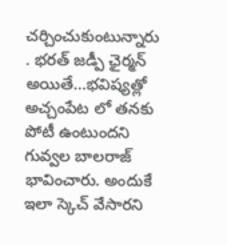చర్చించుకుంటున్నారు . భరత్ జడ్పీ ఛైర్మన్ అయితే…భవిష్యత్లో అచ్చంపేట లో తనకు పోటీ ఉంటుందని గువ్వల బాలరాజ్ భావించారు. అందుకే ఇలా స్కెచ్ వేసారని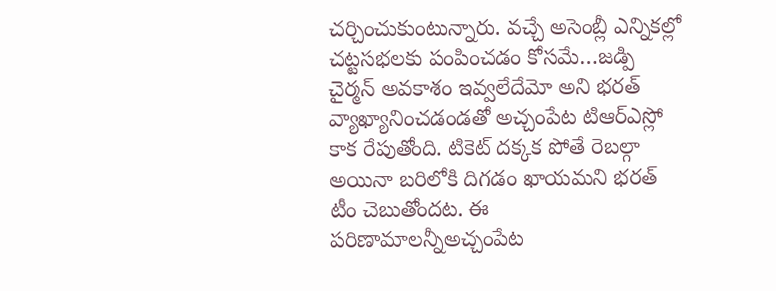చర్చించుకుంటున్నారు. వచ్చే అసెంబ్లీ ఎన్నికల్లో చట్టసభలకు పంపించడం కోసమే…జడ్పి చైర్మన్ అవకాశం ఇవ్వలేదేమో అని భరత్ వ్యాఖ్యానించడండతో అచ్చంపేట టిఆర్ఎస్లో కాక రేపుతోంది. టికెట్ దక్కక పోతే రెబల్గా అయినా బరిలోకి దిగడం ఖాయమని భరత్ టీం చెబుతోందట. ఈ పరిణామాలన్నీఅచ్చంపేట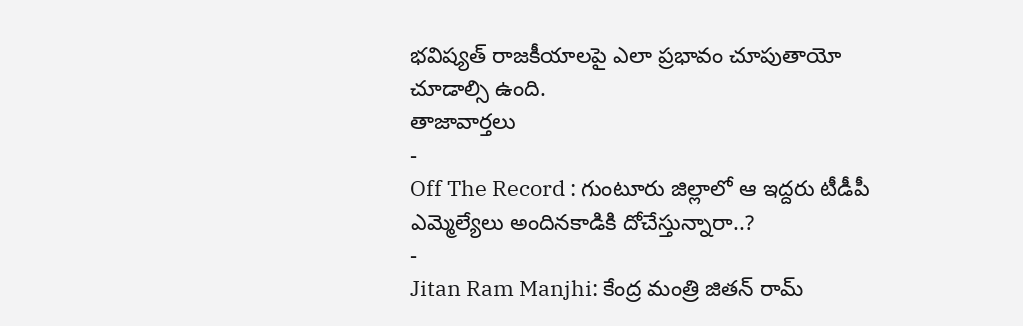భవిష్యత్ రాజకీయాలపై ఎలా ప్రభావం చూపుతాయో చూడాల్సి ఉంది.
తాజావార్తలు
-
Off The Record : గుంటూరు జిల్లాలో ఆ ఇద్దరు టీడీపీ ఎమ్మెల్యేలు అందినకాడికి దోచేస్తున్నారా..?
-
Jitan Ram Manjhi: కేంద్ర మంత్రి జితన్ రామ్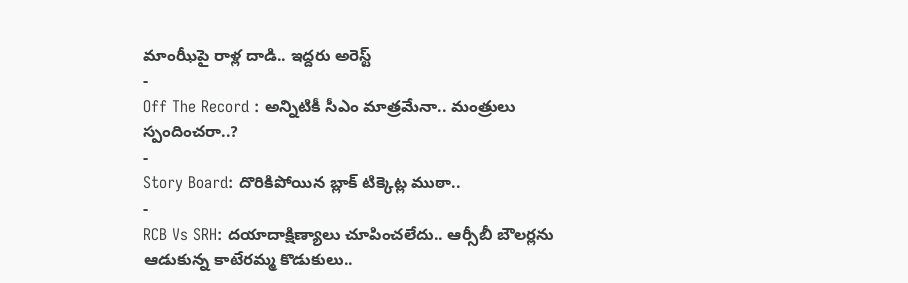మాంఝీపై రాళ్ల దాడి.. ఇద్దరు అరెస్ట్
-
Off The Record : అన్నిటికీ సీఎం మాత్రమేనా.. మంత్రులు స్పందించరా..?
-
Story Board: దొరికిపోయిన బ్లాక్ టిక్కెట్ల ముఠా..
-
RCB Vs SRH: దయాదాక్షిణ్యాలు చూపించలేదు.. ఆర్సీబీ బౌలర్లను ఆడుకున్న కాటేరమ్మ కొడుకులు..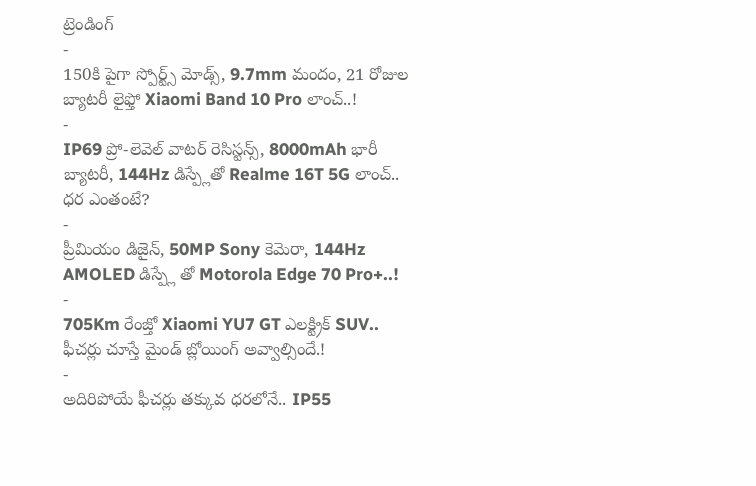ట్రెండింగ్
-
150కి పైగా స్పోర్ట్స్ మోడ్స్, 9.7mm మందం, 21 రోజుల బ్యాటరీ లైఫ్తో Xiaomi Band 10 Pro లాంచ్..!
-
IP69 ప్రో-లెవెల్ వాటర్ రెసిస్టన్స్, 8000mAh భారీ బ్యాటరీ, 144Hz డిస్ప్లేతో Realme 16T 5G లాంచ్.. ధర ఎంతంటే?
-
ప్రీమియం డిజైన్, 50MP Sony కెమెరా, 144Hz AMOLED డిస్ప్లే తో Motorola Edge 70 Pro+..!
-
705Km రేంజ్తో Xiaomi YU7 GT ఎలక్ట్రిక్ SUV.. ఫీచర్లు చూస్తే మైండ్ బ్లోయింగ్ అవ్వాల్సిందే.!
-
అదిరిపోయే ఫీచర్లు తక్కువ ధరలోనే.. IP55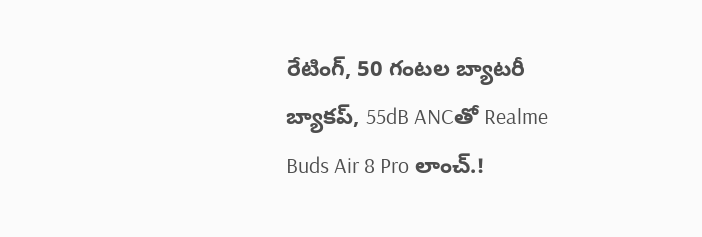రేటింగ్, 50 గంటల బ్యాటరీ బ్యాకప్, 55dB ANCతో Realme Buds Air 8 Pro లాంచ్.!